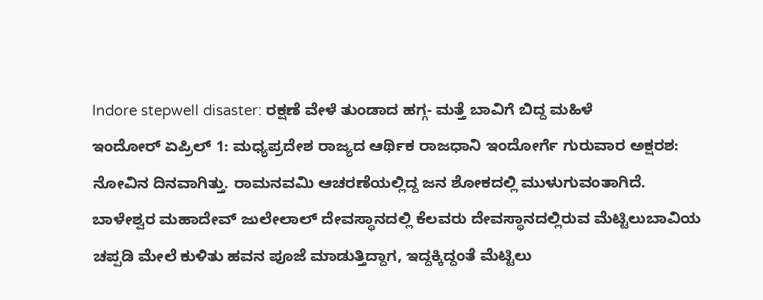Indore stepwell disaster: ರಕ್ಷಣೆ ವೇಳೆ ತುಂಡಾದ ಹಗ್ಗ- ಮತ್ತೆ ಬಾವಿಗೆ ಬಿದ್ದ ಮಹಿಳೆ
ಇಂದೋರ್ ಏಪ್ರಿಲ್ 1: ಮಧ್ಯಪ್ರದೇಶ ರಾಜ್ಯದ ಆರ್ಥಿಕ ರಾಜಧಾನಿ ಇಂದೋರ್ಗೆ ಗುರುವಾರ ಅಕ್ಷರಶ: ನೋವಿನ ದಿನವಾಗಿತ್ತು. ರಾಮನವಮಿ ಆಚರಣೆಯಲ್ಲಿದ್ದ ಜನ ಶೋಕದಲ್ಲಿ ಮುಳುಗುವಂತಾಗಿದೆ. ಬಾಳೇಶ್ವರ ಮಹಾದೇವ್ ಜುಲೇಲಾಲ್ ದೇವಸ್ಥಾನದಲ್ಲಿ ಕೆಲವರು ದೇವಸ್ಥಾನದಲ್ಲಿರುವ ಮೆಟ್ಟಿಲುಬಾವಿಯ ಚಪ್ಪಡಿ ಮೇಲೆ ಕುಳಿತು ಹವನ ಪೂಜೆ ಮಾಡುತ್ತಿದ್ದಾಗ, ಇದ್ದಕ್ಕಿದ್ದಂತೆ ಮೆಟ್ಟಿಲು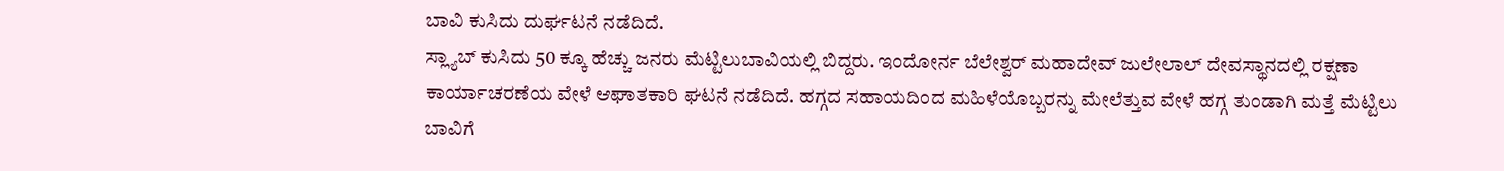ಬಾವಿ ಕುಸಿದು ದುರ್ಘಟನೆ ನಡೆದಿದೆ.
ಸ್ಲ್ಯಾಬ್ ಕುಸಿದು 50 ಕ್ಕೂ ಹೆಚ್ಚು ಜನರು ಮೆಟ್ಟಿಲುಬಾವಿಯಲ್ಲಿ ಬಿದ್ದರು. ಇಂದೋರ್ನ ಬೆಲೇಶ್ವರ್ ಮಹಾದೇವ್ ಜುಲೇಲಾಲ್ ದೇವಸ್ಥಾನದಲ್ಲಿ ರಕ್ಷಣಾ ಕಾರ್ಯಾಚರಣೆಯ ವೇಳೆ ಆಘಾತಕಾರಿ ಘಟನೆ ನಡೆದಿದೆ. ಹಗ್ಗದ ಸಹಾಯದಿಂದ ಮಹಿಳೆಯೊಬ್ಬರನ್ನು ಮೇಲೆತ್ತುವ ವೇಳೆ ಹಗ್ಗ ತುಂಡಾಗಿ ಮತ್ತೆ ಮೆಟ್ಟಿಲು ಬಾವಿಗೆ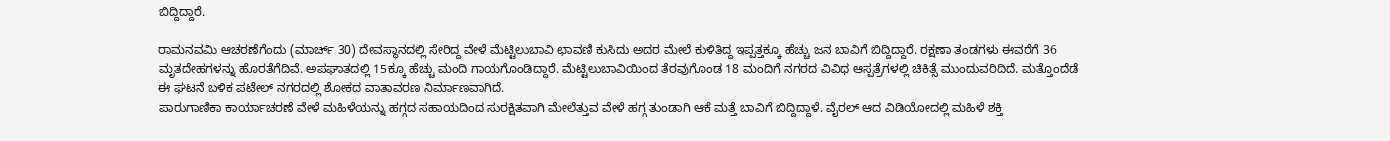ಬಿದ್ದಿದ್ದಾರೆ.

ರಾಮನವಮಿ ಆಚರಣೆಗೆಂದು (ಮಾರ್ಚ್ 30) ದೇವಸ್ಥಾನದಲ್ಲಿ ಸೇರಿದ್ದ ವೇಳೆ ಮೆಟ್ಟಿಲುಬಾವಿ ಛಾವಣಿ ಕುಸಿದು ಅದರ ಮೇಲೆ ಕುಳಿತಿದ್ದ ಇಪ್ಪತ್ತಕ್ಕೂ ಹೆಚ್ಚು ಜನ ಬಾವಿಗೆ ಬಿದ್ದಿದ್ದಾರೆ. ರಕ್ಷಣಾ ತಂಡಗಳು ಈವರೆಗೆ 36 ಮೃತದೇಹಗಳನ್ನು ಹೊರತೆಗೆದಿವೆ. ಅಪಘಾತದಲ್ಲಿ 15ಕ್ಕೂ ಹೆಚ್ಚು ಮಂದಿ ಗಾಯಗೊಂಡಿದ್ದಾರೆ. ಮೆಟ್ಟಿಲುಬಾವಿಯಿಂದ ತೆರವುಗೊಂಡ 18 ಮಂದಿಗೆ ನಗರದ ವಿವಿಧ ಆಸ್ಪತ್ರೆಗಳಲ್ಲಿ ಚಿಕಿತ್ಸೆ ಮುಂದುವರಿದಿದೆ. ಮತ್ತೊಂದೆಡೆ ಈ ಘಟನೆ ಬಳಿಕ ಪಟೇಲ್ ನಗರದಲ್ಲಿ ಶೋಕದ ವಾತಾವರಣ ನಿರ್ಮಾಣವಾಗಿದೆ.
ಪಾರುಗಾಣಿಕಾ ಕಾರ್ಯಾಚರಣೆ ವೇಳೆ ಮಹಿಳೆಯನ್ನು ಹಗ್ಗದ ಸಹಾಯದಿಂದ ಸುರಕ್ಷಿತವಾಗಿ ಮೇಲೆತ್ತುವ ವೇಳೆ ಹಗ್ಗ ತುಂಡಾಗಿ ಆಕೆ ಮತ್ತೆ ಬಾವಿಗೆ ಬಿದ್ದಿದ್ದಾಳೆ. ವೈರಲ್ ಆದ ವಿಡಿಯೋದಲ್ಲಿ ಮಹಿಳೆ ಶಕ್ತಿ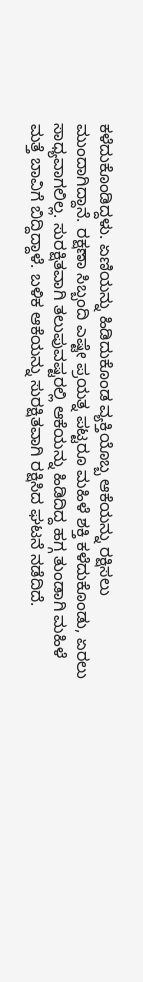ಕಳೆದುಕೊಂಡಿದ್ದಳು. ಏಣಿಯನ್ನು ಹಿಡಿದುಕೊಂಡ ವ್ಯಕ್ತಿಯೊಬ್ಬ ಆಕೆಯನ್ನು ರಕ್ಷಿಸಲು ಮುಂದಾಗಿದ್ದಾನೆ. ರಕ್ಷಣಾ ಸಿಬ್ಬಂದಿ ಎಷ್ಟೇ ಪ್ರಯತ್ನ ಪಟ್ಟರೂ ಮಹಿಳೆ ಶಕ್ತಿ ಕಳೆದುಕೊಂಡು, ಏರಲು ಸಾಧ್ಯವಾಗಲಿಲ್ಲ. ಸುರಕ್ಷಿತವಾಗಿ ತಲುಪುವಷ್ಟರಲ್ಲಿ ಆಕೆಯನ್ನು ಹಿಡಿದಿದ್ದ ಹಗ್ಗ ತುಂಡಾಗಿ ಮಹಿಳೆ ಮತ್ತೆ ಬಾವಿಗೆ ಬಿದ್ದಿದ್ದಾಳೆ. ಬಳಿಕ ಆಕೆಯನ್ನು ಸುರಕ್ಷಿತವಾಗಿ ರಕ್ಷಿಸಿದ ಘಟನೆ ನಡೆದಿದೆ.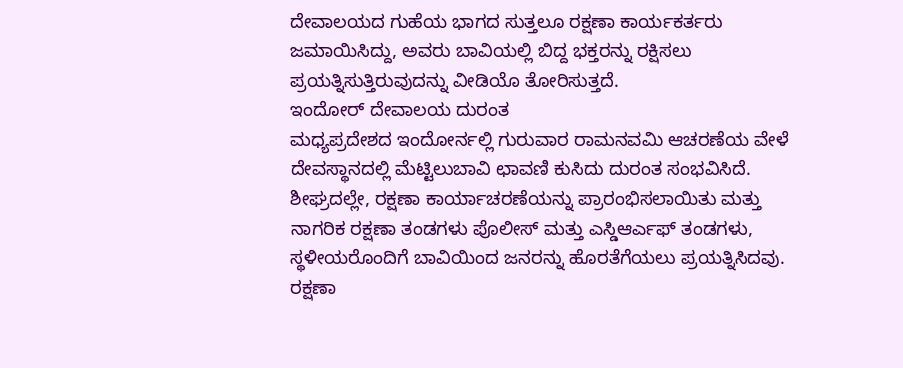ದೇವಾಲಯದ ಗುಹೆಯ ಭಾಗದ ಸುತ್ತಲೂ ರಕ್ಷಣಾ ಕಾರ್ಯಕರ್ತರು ಜಮಾಯಿಸಿದ್ದು, ಅವರು ಬಾವಿಯಲ್ಲಿ ಬಿದ್ದ ಭಕ್ತರನ್ನು ರಕ್ಷಿಸಲು ಪ್ರಯತ್ನಿಸುತ್ತಿರುವುದನ್ನು ವೀಡಿಯೊ ತೋರಿಸುತ್ತದೆ.
ಇಂದೋರ್ ದೇವಾಲಯ ದುರಂತ
ಮಧ್ಯಪ್ರದೇಶದ ಇಂದೋರ್ನಲ್ಲಿ ಗುರುವಾರ ರಾಮನವಮಿ ಆಚರಣೆಯ ವೇಳೆ ದೇವಸ್ಥಾನದಲ್ಲಿ ಮೆಟ್ಟಿಲುಬಾವಿ ಛಾವಣಿ ಕುಸಿದು ದುರಂತ ಸಂಭವಿಸಿದೆ. ಶೀಘ್ರದಲ್ಲೇ, ರಕ್ಷಣಾ ಕಾರ್ಯಾಚರಣೆಯನ್ನು ಪ್ರಾರಂಭಿಸಲಾಯಿತು ಮತ್ತು ನಾಗರಿಕ ರಕ್ಷಣಾ ತಂಡಗಳು ಪೊಲೀಸ್ ಮತ್ತು ಎಸ್ಡಿಆರ್ಎಫ್ ತಂಡಗಳು, ಸ್ಥಳೀಯರೊಂದಿಗೆ ಬಾವಿಯಿಂದ ಜನರನ್ನು ಹೊರತೆಗೆಯಲು ಪ್ರಯತ್ನಿಸಿದವು. ರಕ್ಷಣಾ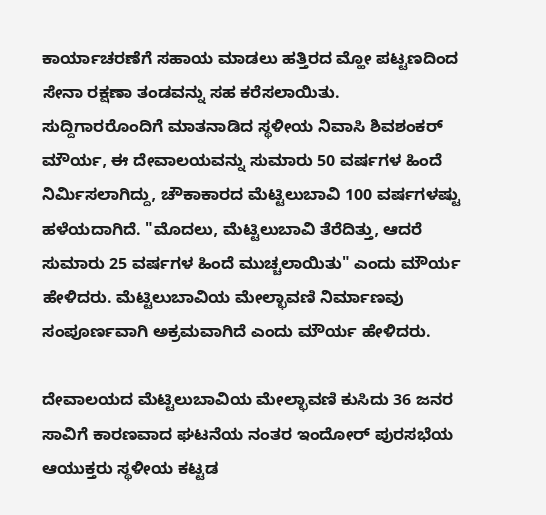ಕಾರ್ಯಾಚರಣೆಗೆ ಸಹಾಯ ಮಾಡಲು ಹತ್ತಿರದ ಮ್ಹೋ ಪಟ್ಟಣದಿಂದ ಸೇನಾ ರಕ್ಷಣಾ ತಂಡವನ್ನು ಸಹ ಕರೆಸಲಾಯಿತು.
ಸುದ್ದಿಗಾರರೊಂದಿಗೆ ಮಾತನಾಡಿದ ಸ್ಥಳೀಯ ನಿವಾಸಿ ಶಿವಶಂಕರ್ ಮೌರ್ಯ, ಈ ದೇವಾಲಯವನ್ನು ಸುಮಾರು 50 ವರ್ಷಗಳ ಹಿಂದೆ ನಿರ್ಮಿಸಲಾಗಿದ್ದು, ಚೌಕಾಕಾರದ ಮೆಟ್ಟಿಲುಬಾವಿ 100 ವರ್ಷಗಳಷ್ಟು ಹಳೆಯದಾಗಿದೆ. "ಮೊದಲು, ಮೆಟ್ಟಿಲುಬಾವಿ ತೆರೆದಿತ್ತು, ಆದರೆ ಸುಮಾರು 25 ವರ್ಷಗಳ ಹಿಂದೆ ಮುಚ್ಚಲಾಯಿತು" ಎಂದು ಮೌರ್ಯ ಹೇಳಿದರು. ಮೆಟ್ಟಿಲುಬಾವಿಯ ಮೇಲ್ಛಾವಣಿ ನಿರ್ಮಾಣವು ಸಂಪೂರ್ಣವಾಗಿ ಅಕ್ರಮವಾಗಿದೆ ಎಂದು ಮೌರ್ಯ ಹೇಳಿದರು.

ದೇವಾಲಯದ ಮೆಟ್ಟಿಲುಬಾವಿಯ ಮೇಲ್ಛಾವಣಿ ಕುಸಿದು 36 ಜನರ ಸಾವಿಗೆ ಕಾರಣವಾದ ಘಟನೆಯ ನಂತರ ಇಂದೋರ್ ಪುರಸಭೆಯ ಆಯುಕ್ತರು ಸ್ಥಳೀಯ ಕಟ್ಟಡ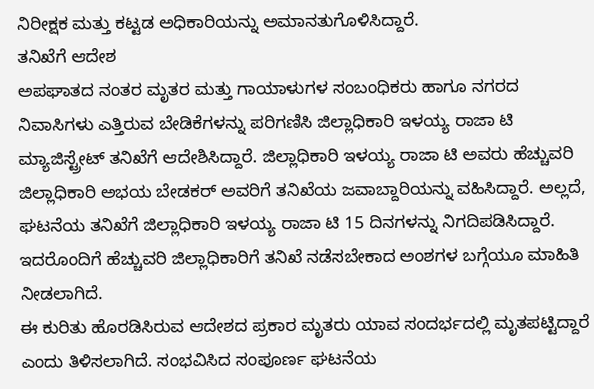ನಿರೀಕ್ಷಕ ಮತ್ತು ಕಟ್ಟಡ ಅಧಿಕಾರಿಯನ್ನು ಅಮಾನತುಗೊಳಿಸಿದ್ದಾರೆ.
ತನಿಖೆಗೆ ಆದೇಶ
ಅಪಘಾತದ ನಂತರ ಮೃತರ ಮತ್ತು ಗಾಯಾಳುಗಳ ಸಂಬಂಧಿಕರು ಹಾಗೂ ನಗರದ ನಿವಾಸಿಗಳು ಎತ್ತಿರುವ ಬೇಡಿಕೆಗಳನ್ನು ಪರಿಗಣಿಸಿ ಜಿಲ್ಲಾಧಿಕಾರಿ ಇಳಯ್ಯ ರಾಜಾ ಟಿ ಮ್ಯಾಜಿಸ್ಟ್ರೇಟ್ ತನಿಖೆಗೆ ಆದೇಶಿಸಿದ್ದಾರೆ. ಜಿಲ್ಲಾಧಿಕಾರಿ ಇಳಯ್ಯ ರಾಜಾ ಟಿ ಅವರು ಹೆಚ್ಚುವರಿ ಜಿಲ್ಲಾಧಿಕಾರಿ ಅಭಯ ಬೇಡಕರ್ ಅವರಿಗೆ ತನಿಖೆಯ ಜವಾಬ್ದಾರಿಯನ್ನು ವಹಿಸಿದ್ದಾರೆ. ಅಲ್ಲದೆ, ಘಟನೆಯ ತನಿಖೆಗೆ ಜಿಲ್ಲಾಧಿಕಾರಿ ಇಳಯ್ಯ ರಾಜಾ ಟಿ 15 ದಿನಗಳನ್ನು ನಿಗದಿಪಡಿಸಿದ್ದಾರೆ. ಇದರೊಂದಿಗೆ ಹೆಚ್ಚುವರಿ ಜಿಲ್ಲಾಧಿಕಾರಿಗೆ ತನಿಖೆ ನಡೆಸಬೇಕಾದ ಅಂಶಗಳ ಬಗ್ಗೆಯೂ ಮಾಹಿತಿ ನೀಡಲಾಗಿದೆ.
ಈ ಕುರಿತು ಹೊರಡಿಸಿರುವ ಆದೇಶದ ಪ್ರಕಾರ ಮೃತರು ಯಾವ ಸಂದರ್ಭದಲ್ಲಿ ಮೃತಪಟ್ಟಿದ್ದಾರೆ ಎಂದು ತಿಳಿಸಲಾಗಿದೆ. ಸಂಭವಿಸಿದ ಸಂಪೂರ್ಣ ಘಟನೆಯ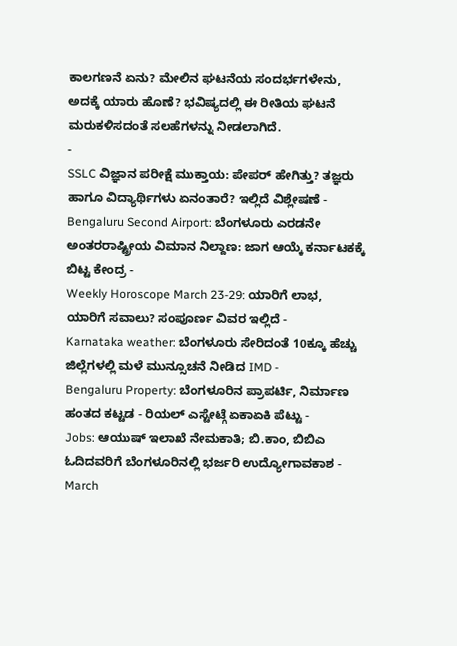ಕಾಲಗಣನೆ ಏನು? ಮೇಲಿನ ಘಟನೆಯ ಸಂದರ್ಭಗಳೇನು, ಅದಕ್ಕೆ ಯಾರು ಹೊಣೆ? ಭವಿಷ್ಯದಲ್ಲಿ ಈ ರೀತಿಯ ಘಟನೆ ಮರುಕಳಿಸದಂತೆ ಸಲಹೆಗಳನ್ನು ನೀಡಲಾಗಿದೆ.
-
SSLC ವಿಜ್ಞಾನ ಪರೀಕ್ಷೆ ಮುಕ್ತಾಯ: ಪೇಪರ್ ಹೇಗಿತ್ತು? ತಜ್ಞರು ಹಾಗೂ ವಿದ್ಯಾರ್ಥಿಗಳು ಏನಂತಾರೆ? ಇಲ್ಲಿದೆ ವಿಶ್ಲೇಷಣೆ -
Bengaluru Second Airport: ಬೆಂಗಳೂರು ಎರಡನೇ ಅಂತರರಾಷ್ಟ್ರೀಯ ವಿಮಾನ ನಿಲ್ದಾಣ: ಜಾಗ ಆಯ್ಕೆ ಕರ್ನಾಟಕಕ್ಕೆ ಬಿಟ್ಟ ಕೇಂದ್ರ -
Weekly Horoscope March 23-29: ಯಾರಿಗೆ ಲಾಭ, ಯಾರಿಗೆ ಸವಾಲು? ಸಂಪೂರ್ಣ ವಿವರ ಇಲ್ಲಿದೆ -
Karnataka weather: ಬೆಂಗಳೂರು ಸೇರಿದಂತೆ 10ಕ್ಕೂ ಹೆಚ್ಚು ಜಿಲ್ಲೆಗಳಲ್ಲಿ ಮಳೆ ಮುನ್ಸೂಚನೆ ನೀಡಿದ IMD -
Bengaluru Property: ಬೆಂಗಳೂರಿನ ಪ್ರಾಪರ್ಟಿ, ನಿರ್ಮಾಣ ಹಂತದ ಕಟ್ಟಡ - ರಿಯಲ್ ಎಸ್ಟೇಟ್ಗೆ ಏಕಾಏಕಿ ಪೆಟ್ಟು -
Jobs: ಆಯುಷ್ ಇಲಾಖೆ ನೇಮಕಾತಿ; ಬಿ.ಕಾಂ, ಬಿಬಿಎ ಓದಿದವರಿಗೆ ಬೆಂಗಳೂರಿನಲ್ಲಿ ಭರ್ಜರಿ ಉದ್ಯೋಗಾವಕಾಶ -
March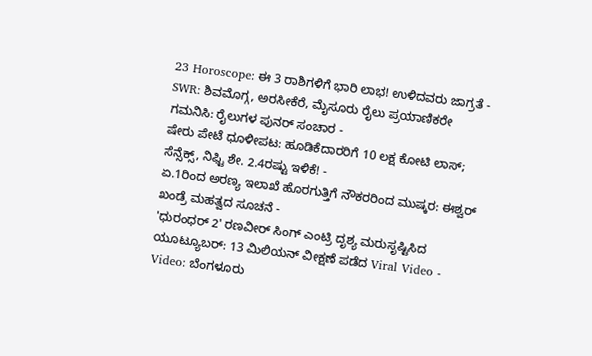23 Horoscope: ಈ 3 ರಾಶಿಗಳಿಗೆ ಭಾರಿ ಲಾಭ! ಉಳಿದವರು ಜಾಗ್ರತೆ -
SWR: ಶಿವಮೊಗ್ಗ, ಅರಸೀಕೆರೆ, ಮೈಸೂರು ರೈಲು ಪ್ರಯಾಣಿಕರೇ ಗಮನಿಸಿ: ರೈಲುಗಳ ಪುನರ್ ಸಂಚಾರ -
ಷೇರು ಪೇಟೆ ಧೂಳೀಪಟ: ಹೂಡಿಕೆದಾರರಿಗೆ 10 ಲಕ್ಷ ಕೋಟಿ ಲಾಸ್; ಸೆನ್ಸೆಕ್ಸ್, ನಿಫ್ಟಿ ಶೇ. 2.4ರಷ್ಟು ಇಳಿಕೆ! -
ಏ.1ರಿಂದ ಅರಣ್ಯ ಇಲಾಖೆ ಹೊರಗುತ್ತಿಗೆ ನೌಕರರಿಂದ ಮುಷ್ಕರ: ಈಶ್ವರ್ ಖಂಡ್ರೆ ಮಹತ್ವದ ಸೂಚನೆ -
'ಧುರಂಧರ್ 2' ರಣವೀರ್ ಸಿಂಗ್ ಎಂಟ್ರಿ ದೃಶ್ಯ ಮರುಸೃಷ್ಟಿಸಿದ ಯೂಟ್ಯೂಬರ್: 13 ಮಿಲಿಯನ್ ವೀಕ್ಷಣೆ ಪಡೆದ Viral Video -
Video: ಬೆಂಗಳೂರು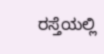ರಸ್ತೆಯಲ್ಲಿ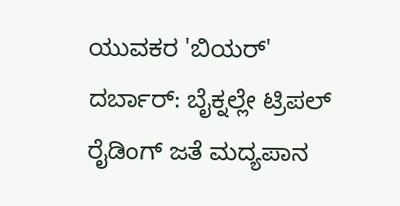ಯುವಕರ 'ಬಿಯರ್' ದರ್ಬಾರ್: ಬೈಕ್ನಲ್ಲೇ ಟ್ರಿಪಲ್ ರೈಡಿಂಗ್ ಜತೆ ಮದ್ಯಪಾನ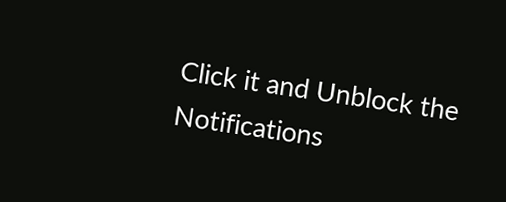Click it and Unblock the Notifications